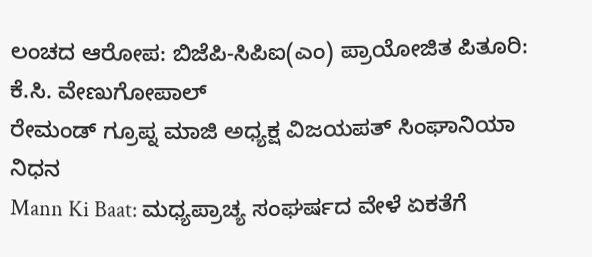ಲಂಚದ ಆರೋಪ: ಬಿಜೆಪಿ-ಸಿಪಿಐ(ಎಂ) ಪ್ರಾಯೋಜಿತ ಪಿತೂರಿ: ಕೆ.ಸಿ. ವೇಣುಗೋಪಾಲ್
ರೇಮಂಡ್ ಗ್ರೂಪ್ನ ಮಾಜಿ ಅಧ್ಯಕ್ಷ ವಿಜಯಪತ್ ಸಿಂಘಾನಿಯಾ ನಿಧನ
Mann Ki Baat: ಮಧ್ಯಪ್ರಾಚ್ಯ ಸಂಘರ್ಷದ ವೇಳೆ ಏಕತೆಗೆ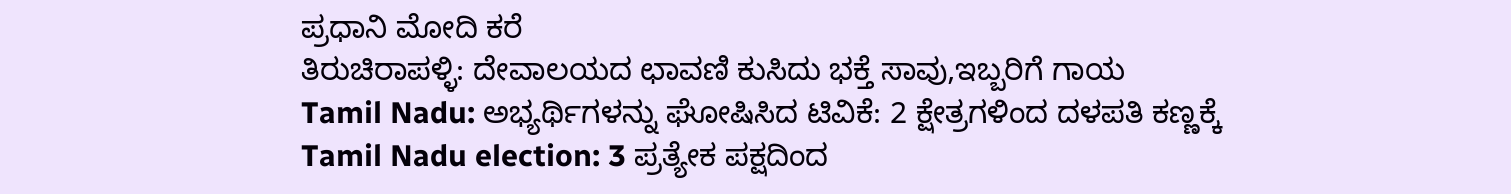ಪ್ರಧಾನಿ ಮೋದಿ ಕರೆ
ತಿರುಚಿರಾಪಳ್ಳಿ: ದೇವಾಲಯದ ಛಾವಣಿ ಕುಸಿದು ಭಕ್ತೆ ಸಾವು,ಇಬ್ಬರಿಗೆ ಗಾಯ
Tamil Nadu: ಅಭ್ಯರ್ಥಿಗಳನ್ನು ಘೋಷಿಸಿದ ಟಿವಿಕೆ: 2 ಕ್ಷೇತ್ರಗಳಿಂದ ದಳಪತಿ ಕಣ್ಣಕ್ಕೆ
Tamil Nadu election: 3 ಪ್ರತ್ಯೇಕ ಪಕ್ಷದಿಂದ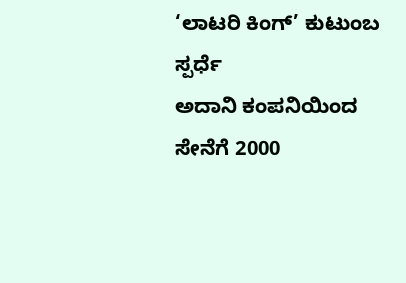‘ಲಾಟರಿ ಕಿಂಗ್’ ಕುಟುಂಬ ಸ್ಪರ್ಧೆ
ಅದಾನಿ ಕಂಪನಿಯಿಂದ ಸೇನೆಗೆ 2000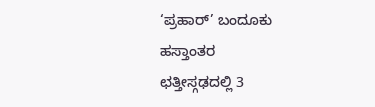‘ಪ್ರಹಾರ್’ ಬಂದೂಕು ಹಸ್ತಾಂತರ
ಛತ್ತೀಸ್ಗಢದಲ್ಲಿ 3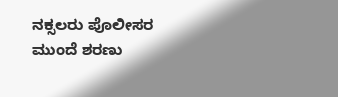ನಕ್ಸಲರು ಪೊಲೀಸರ ಮುಂದೆ ಶರಣು